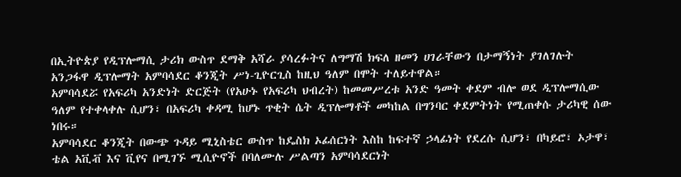በኢትዮጵያ የዲፕሎማሲ ታሪክ ውስጥ ደማቅ አሻራ ያሳረፉትና ለግማሽ ክፍለ ዘመን ሀገራቸውን በታማኝነት ያገለገሉት አንጋፋዋ ዲፕሎማት አምባሳደር ቆንጂት ሥነ-ጊዮርጊስ ከዚህ ዓለም በሞት ተለይተዋል።
አምባሳደሯ የአፍሪካ አንድነት ድርጅት (የአሁኑ የአፍሪካ ህብረት) ከመመሥረቱ አንድ ዓመት ቀደም ብሎ ወደ ዲፕሎማሲው ዓለም የተቀላቀሉ ሲሆን፣ በአፍሪካ ቀዳሚ ከሆኑ ጥቂት ሴት ዲፕሎማቶች መካከል በግንባር ቀደምትነት የሚጠቀሱ ታሪካዊ ሰው ነበሩ።
አምባሳደር ቆንጂት በውጭ ጉዳይ ሚኒስቴር ውስጥ ከዴስክ ኦፊሰርነት እስከ ከፍተኛ ኃላፊነት የደረሱ ሲሆን፣ በካይሮ፣ ኦታዋ፣ ቴል አቪቭ እና ቪየና በሚገኙ ሚሲዮኖች በባለሙሉ ሥልጣን አምባሳደርነት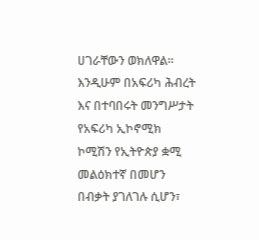ሀገራቸውን ወክለዋል።
እንዲሁም በአፍሪካ ሕብረት እና በተባበሩት መንግሥታት የአፍሪካ ኢኮኖሚክ ኮሚሽን የኢትዮጵያ ቋሚ መልዕክተኛ በመሆን በብቃት ያገለገሉ ሲሆን፣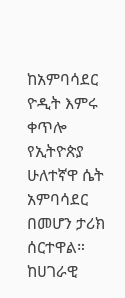ከአምባሳደር ዮዲት እምሩ ቀጥሎ የኢትዮጵያ ሁለተኛዋ ሴት አምባሳደር በመሆን ታሪክ ሰርተዋል።
ከሀገራዊ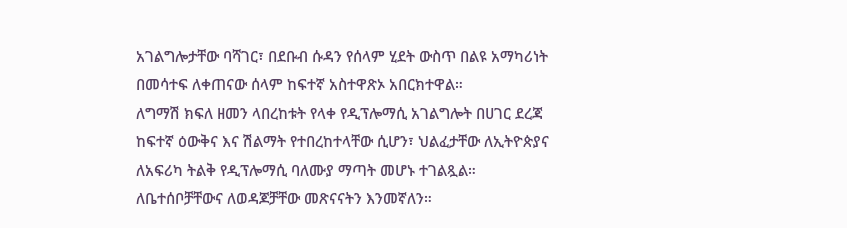አገልግሎታቸው ባሻገር፣ በደቡብ ሱዳን የሰላም ሂደት ውስጥ በልዩ አማካሪነት በመሳተፍ ለቀጠናው ሰላም ከፍተኛ አስተዋጽኦ አበርክተዋል።
ለግማሽ ክፍለ ዘመን ላበረከቱት የላቀ የዲፕሎማሲ አገልግሎት በሀገር ደረጃ ከፍተኛ ዕውቅና እና ሽልማት የተበረከተላቸው ሲሆን፣ ህልፈታቸው ለኢትዮጵያና ለአፍሪካ ትልቅ የዲፕሎማሲ ባለሙያ ማጣት መሆኑ ተገልጿል።
ለቤተሰቦቻቸውና ለወዳጆቻቸው መጽናናትን እንመኛለን።